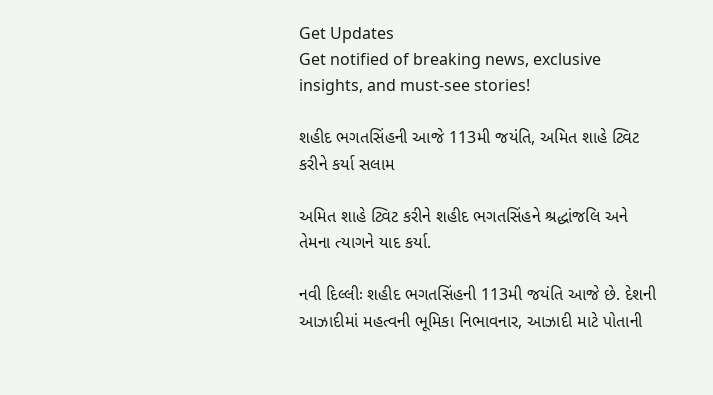Get Updates
Get notified of breaking news, exclusive insights, and must-see stories!

શહીદ ભગતસિંહની આજે 113મી જયંતિ, અમિત શાહે ટ્વિટ કરીને કર્યા સલામ

અમિત શાહે ટ્વિટ કરીને શહીદ ભગતસિંહને શ્રદ્ધાંજલિ અને તેમના ત્યાગને યાદ કર્યા.

નવી દિલ્લીઃ શહીદ ભગતસિંહની 113મી જયંતિ આજે છે. દેશની આઝાદીમાં મહત્વની ભૂમિકા નિભાવનાર, આઝાદી માટે પોતાની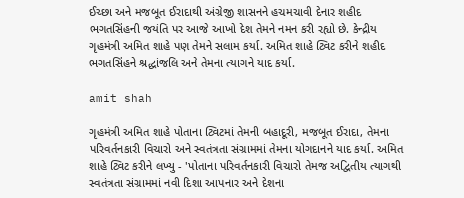ઈચ્છા અને મજબૂત ઈરાદાથી અંગ્રેજી શાસનને હચમચાવી દેનાર શહીદ ભગતસિંહની જયંતિ પર આજે આખો દેશ તેમને નમન કરી રહ્યો છે. કેન્દ્રીય ગૃહમંત્રી અમિત શાહે પણ તેમને સલામ કર્યા. અમિત શાહે ટ્વિટ કરીને શહીદ ભગતસિંહને શ્રદ્ધાંજલિ અને તેમના ત્યાગને યાદ કર્યા.

amit shah

ગૃહમંત્રી અમિત શાહે પોતાના ટ્વિટમાં તેમની બહાદૂરી, મજબૂત ઈરાદા, તેમના પરિવર્તનકારી વિચારો અને સ્વતંત્રતા સંગ્રામમાં તેમના યોગદાનને યાદ કર્યા. અમિત શાહે ટ્વિટ કરીને લખ્યુ - 'પોતાના પરિવર્તનકારી વિચારો તેમજ અદ્વિતીય ત્યાગથી સ્વતંત્રતા સંગ્રામમાં નવી દિશા આપનાર અને દેશના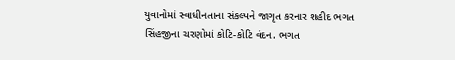યુવાનોમાં સ્વાધીનતાના સંકલ્પને જાગૃત કરનાર શહીદ ભગત સિંહજીના ચરણોમાં કોટિ-કોટિ વંદન. ભગત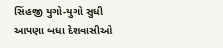સિંહજી યુગો-યુગો સુધી આપણા બધા દેશવાસીઓ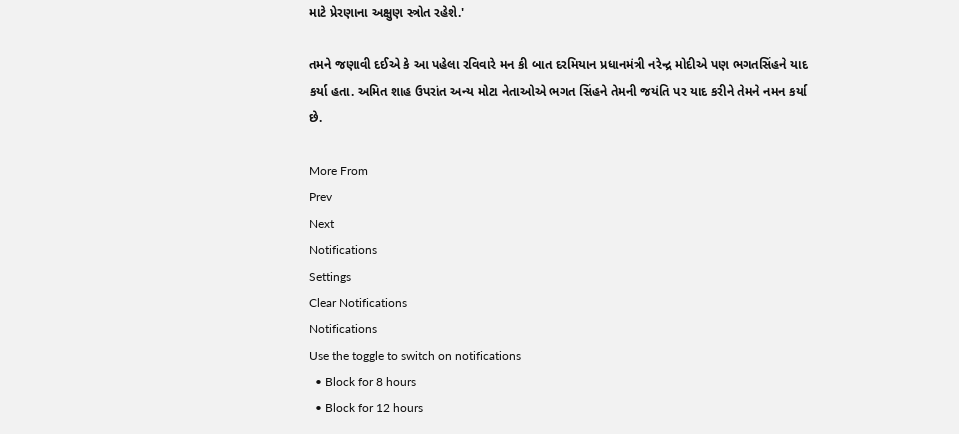માટે પ્રેરણાના અક્ષુણ સ્ત્રોત રહેશે.'

તમને જણાવી દઈએ કે આ પહેલા રવિવારે મન કી બાત દરમિયાન પ્રધાનમંત્રી નરેન્દ્ર મોદીએ પણ ભગતસિંહને યાદ કર્યા હતા. અમિત શાહ ઉપરાંત અન્ય મોટા નેતાઓએ ભગત સિંહને તેમની જયંતિ પર યાદ કરીને તેમને નમન કર્યા છે.

More From
Prev
Next
Notifications
Settings
Clear Notifications
Notifications
Use the toggle to switch on notifications
  • Block for 8 hours
  • Block for 12 hours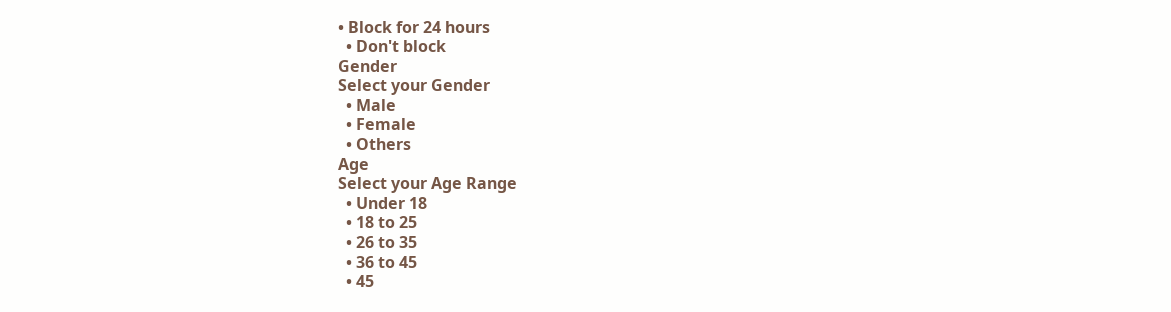• Block for 24 hours
  • Don't block
Gender
Select your Gender
  • Male
  • Female
  • Others
Age
Select your Age Range
  • Under 18
  • 18 to 25
  • 26 to 35
  • 36 to 45
  • 45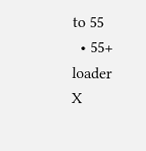to 55
  • 55+
loader
X